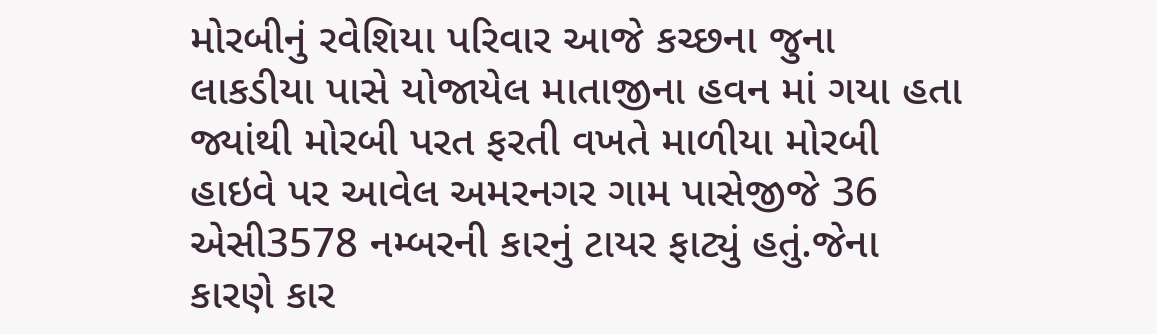મોરબીનું રવેશિયા પરિવાર આજે કચ્છના જુના લાકડીયા પાસે યોજાયેલ માતાજીના હવન માં ગયા હતા જ્યાંથી મોરબી પરત ફરતી વખતે માળીયા મોરબી હાઇવે પર આવેલ અમરનગર ગામ પાસેજીજે 36 એસી3578 નમ્બરની કારનું ટાયર ફાટ્યું હતું.જેના કારણે કાર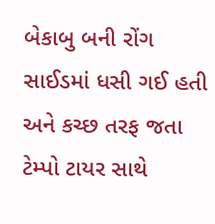બેકાબુ બની રોંગ સાઈડમાં ધસી ગઈ હતી અને કચ્છ તરફ જતા ટેમ્પો ટાયર સાથે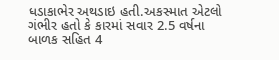ધડાકાભેર અથડાઇ હતી.અકસ્માત એટલો ગંભીર હતો કે કારમાં સવાર 2.5 વર્ષના બાળક સહિત 4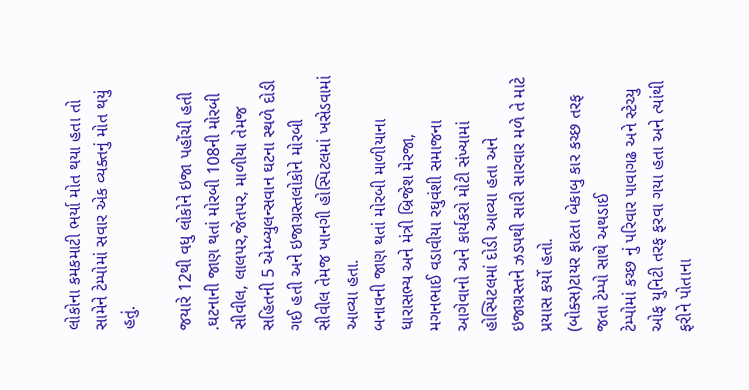લોકોના કમકમાટી ભર્યા મોત થયા હતા તો સામેને ટેમ્પોમાં સવાર એક વ્યક્તનું મોત થયું હતું.

જયારે 12થી વધુ લોકોને ઇજા પહોંચી હતી .ઘટનાની જાણ થતાં મોરબી 108ની મોરબી સીવીલ, લાલપર,જેતપર, માળીયા તેમજ સહિતની 5 એમ્બ્યુલન્સવાન ઘટના સ્થળે દોડી ગઈ હતી અને ઇજાગ્રસ્તલોકોને મોરબી સીવીલ તેમજ ખાનગી હોસ્પિટલમાં ખસેડવામાં આવ્યા હતા.
બનાવની જાણ થતાં મોરબી માળીયાના ધારાસભ્ય અને મંત્રી બ્રિજેશ મેરજા, મગનભાઈ વડાવીયા રઘુવંશી સમાજના આગેવાનો અને કાર્યકરો મોટી સંખ્યામાં હોસ્પિટલમાં દોડી આવ્યા હતા અને ઇજાગ્રસ્તને ઝડપથી સારી સારવાર મળે તે માટે પ્રયાસ કર્યો હતો.
(બોક્સ)ટાયર ફાટતા બેકાબુ કાર કચ્છ તરફ જતા ટેમ્પો સાથે અથડાઈ
ટેમ્પોમાં કચ્છ નું પરિવાર પાવાગઢ અને સ્ટેચ્યુ ઓફ યુનિટી તરફ ફરવા ગયા હતા અને ત્યાંથી ફરીને પોતાના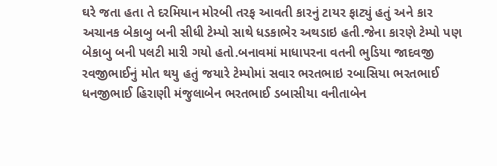ઘરે જતા હતા તે દરમિયાન મોરબી તરફ આવતી કારનું ટાયર ફાટ્યું હતું અને કાર અચાનક બેકાબુ બની સીધી ટેમ્પો સાથે ધડકાભેર અથડાઇ હતી.જેના કારણે ટેમ્પો પણ બેકાબુ બની પલટી મારી ગયો હતો.બનાવમાં માધાપરના વતની ભુડિયા જાદવજી રવજીભાઈનું મોત થયુ હતું જયારે ટેમ્પોમાં સવાર ભરતભાઇ રબાસિયા ભરતભાઈ ધનજીભાઈ હિરાણી મંજુલાબેન ભરતભાઈ ડબાસીયા વનીતાબેન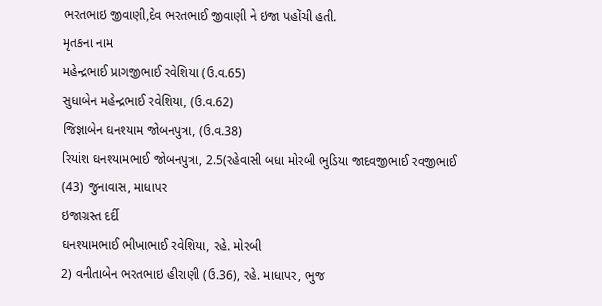ભરતભાઇ જીવાણી,દેવ ભરતભાઈ જીવાણી ને ઇજા પહોંચી હતી.
મૃતકના નામ
મહેન્દ્રભાઈ પ્રાગજીભાઈ રવેશિયા (ઉ.વ.65)
સુધાબેન મહેન્દ્રભાઈ રવેશિયા, (ઉ.વ.62)
જિજ્ઞાબેન ઘનશ્યામ જોબનપુત્રા, (ઉ.વ.38)
રિયાંશ ઘનશ્યામભાઈ જોબનપુત્રા, 2.5(રહેવાસી બધા મોરબી ભુડિયા જાદવજીભાઈ રવજીભાઈ (43) જુનાવાસ, માધાપર
ઇજાગ્રસ્ત દર્દી
ઘનશ્યામભાઈ ભીખાભાઈ રવેશિયા, રહે. મોરબી
2) વનીતાબેન ભરતભાઇ હીરાણી (ઉ.36), રહે. માધાપર, ભુજ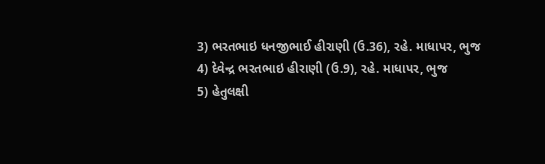3) ભરતભાઇ ધનજીભાઈ હીરાણી (ઉ.36), રહે. માધાપર, ભુજ
4) દેવેન્દ્ર ભરતભાઇ હીરાણી (ઉ.9), રહે. માધાપર, ભુજ
5) હેતુલક્ષી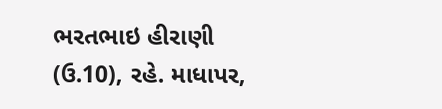ભરતભાઇ હીરાણી (ઉ.10), રહે. માધાપર,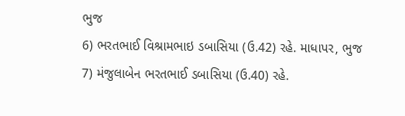ભુજ
6) ભરતભાઈ વિશ્રામભાઇ ડબાસિયા (ઉ.42) રહે. માધાપર, ભુજ
7) મંજુલાબેન ભરતભાઈ ડબાસિયા (ઉ.40) રહે.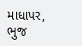માધાપર, ભુજ